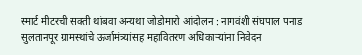स्मार्ट मीटरची सक्ती थांबवा अन्यथा जोडोमारो आंदोलन : नागवंशी संघपाल पनाड
सुलतानपूर ग्रामस्थांचे ऊर्जामंत्र्यांसह महावितरण अधिकाऱ्यांना निवेदन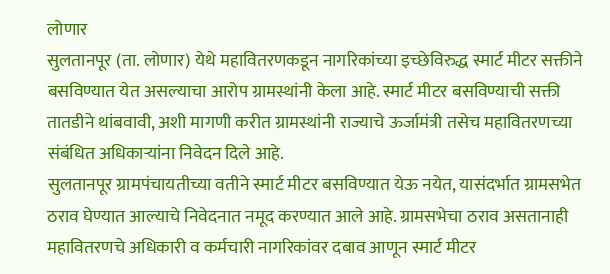लोणार
सुलतानपूर (ता. लोणार) येथे महावितरणकडून नागरिकांच्या इच्छेविरुद्ध स्मार्ट मीटर सक्तीने बसविण्यात येत असल्याचा आरोप ग्रामस्थांनी केला आहे. स्मार्ट मीटर बसविण्याची सक्ती तातडीने थांबवावी, अशी मागणी करीत ग्रामस्थांनी राज्याचे ऊर्जामंत्री तसेच महावितरणच्या संबंधित अधिकाऱ्यांना निवेदन दिले आहे.
सुलतानपूर ग्रामपंचायतीच्या वतीने स्मार्ट मीटर बसविण्यात येऊ नयेत, यासंदर्भात ग्रामसभेत ठराव घेण्यात आल्याचे निवेदनात नमूद करण्यात आले आहे. ग्रामसभेचा ठराव असतानाही महावितरणचे अधिकारी व कर्मचारी नागरिकांवर दबाव आणून स्मार्ट मीटर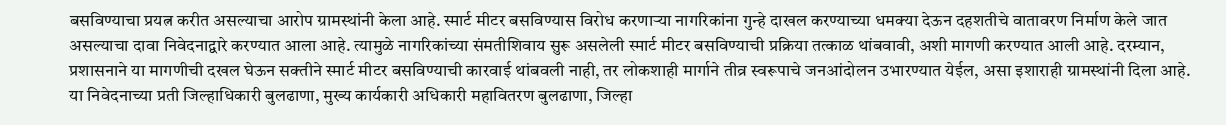बसविण्याचा प्रयत्न करीत असल्याचा आरोप ग्रामस्थांनी केला आहे. स्मार्ट मीटर बसविण्यास विरोध करणाऱ्या नागरिकांना गुन्हे दाखल करण्याच्या धमक्या देऊन दहशतीचे वातावरण निर्माण केले जात असल्याचा दावा निवेदनाद्वारे करण्यात आला आहे. त्यामुळे नागरिकांच्या संमतीशिवाय सुरू असलेली स्मार्ट मीटर बसविण्याची प्रक्रिया तत्काळ थांबवावी, अशी मागणी करण्यात आली आहे. दरम्यान, प्रशासनाने या मागणीची दखल घेऊन सक्तीने स्मार्ट मीटर बसविण्याची कारवाई थांबवली नाही, तर लोकशाही मार्गाने तीव्र स्वरूपाचे जनआंदोलन उभारण्यात येईल, असा इशाराही ग्रामस्थांनी दिला आहे.
या निवेदनाच्या प्रती जिल्हाधिकारी बुलढाणा, मुख्य कार्यकारी अधिकारी महावितरण बुलढाणा, जिल्हा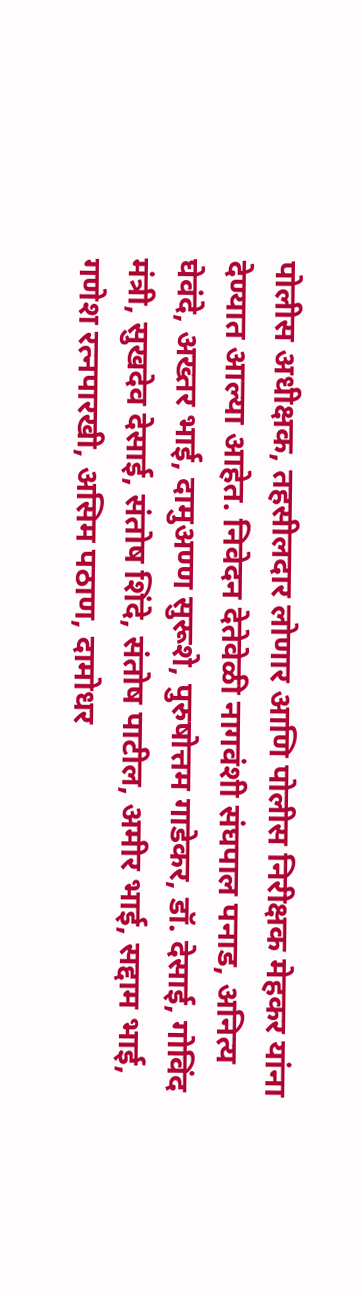पोलीस अधीक्षक, तहसीलदार लोणार आणि पोलीस निरीक्षक मेहकर यांना देण्यात आल्या आहेत. निवेदन देतेवेळी नागवंशी संघपाल पनाड, अनित्य घेवंदे, अख्तर भाई, दामुअण्ण सुरूशे, पुरुषोत्तम गाडेकर, डॉ. देसाई, गोविंद मंत्री, सुखदेव देसाई, संतोष शिंदे, संतोष पाटील, अमीर भाई, सद्दाम भाई, गणेश रत्नपारखी, असिम पठाण, दामोधर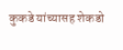कुकडे यांच्यासह शेकडो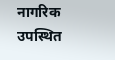नागरिक उपस्थित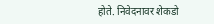होते. निवेदनावर शेकडो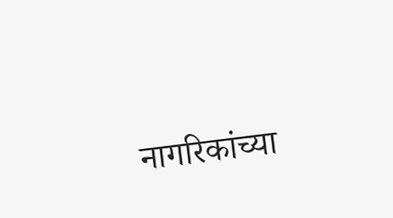नागरिकांच्या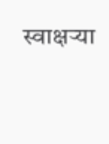स्वाक्षऱ्या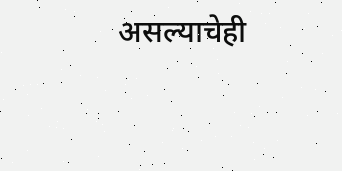असल्याचेही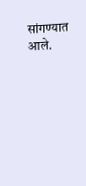सांगण्यात आले.